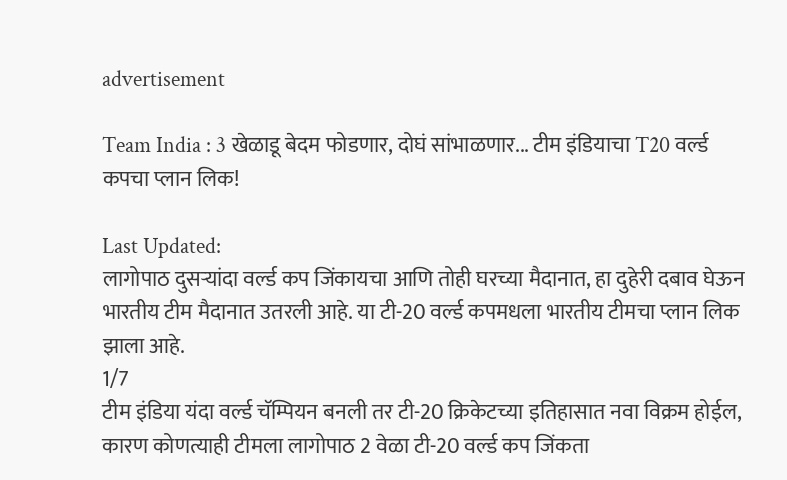advertisement

Team India : 3 खेळाडू बेदम फोडणार, दोघं सांभाळणार... टीम इंडियाचा T20 वर्ल्ड कपचा प्लान लिक!

Last Updated:
लागोपाठ दुसऱ्यांदा वर्ल्ड कप जिंकायचा आणि तोही घरच्या मैदानात, हा दुहेरी दबाव घेऊन भारतीय टीम मैदानात उतरली आहे. या टी-20 वर्ल्ड कपमधला भारतीय टीमचा प्लान लिक झाला आहे.
1/7
टीम इंडिया यंदा वर्ल्ड चॅम्पियन बनली तर टी-20 क्रिकेटच्या इतिहासात नवा विक्रम होईल, कारण कोणत्याही टीमला लागोपाठ 2 वेळा टी-20 वर्ल्ड कप जिंकता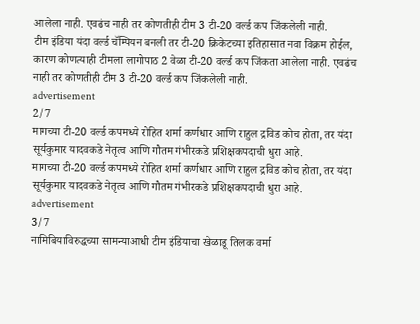आलेला नाही. एवढंच नाही तर कोणतीही टीम 3 टी-20 वर्ल्ड कप जिंकलेली नाही.
टीम इंडिया यंदा वर्ल्ड चॅम्पियन बनली तर टी-20 क्रिकेटच्या इतिहासात नवा विक्रम होईल, कारण कोणत्याही टीमला लागोपाठ 2 वेळा टी-20 वर्ल्ड कप जिंकता आलेला नाही. एवढंच नाही तर कोणतीही टीम 3 टी-20 वर्ल्ड कप जिंकलेली नाही.
advertisement
2/7
मागच्या टी-20 वर्ल्ड कपमध्ये रोहित शर्मा कर्णधार आणि राहुल द्रविड कोच होता, तर यंदा सूर्यकुमार यादवकडे नेतृत्व आणि गौतम गंभीरकडे प्रशिक्षकपदाची धुरा आहे.
मागच्या टी-20 वर्ल्ड कपमध्ये रोहित शर्मा कर्णधार आणि राहुल द्रविड कोच होता, तर यंदा सूर्यकुमार यादवकडे नेतृत्व आणि गौतम गंभीरकडे प्रशिक्षकपदाची धुरा आहे.
advertisement
3/7
नामिबियाविरुद्धच्या सामन्याआधी टीम इंडियाचा खेळाडू तिलक वर्मा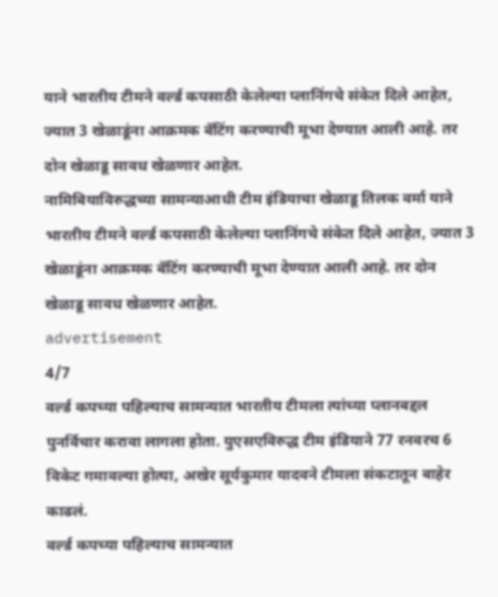याने भारतीय टीमने वर्ल्ड कपसाठी केलेल्या प्लानिंगचे संकेत दिले आहेत, ज्यात 3 खेळाडूंना आक्रमक बॅटिंग करण्याची मूभा देण्यात आली आहे. तर दोन खेळाडू सावध खेळणार आहेत.
नामिबियाविरुद्धच्या सामन्याआधी टीम इंडियाचा खेळाडू तिलक वर्मा याने भारतीय टीमने वर्ल्ड कपसाठी केलेल्या प्लानिंगचे संकेत दिले आहेत, ज्यात 3 खेळाडूंना आक्रमक बॅटिंग करण्याची मूभा देण्यात आली आहे. तर दोन खेळाडू सावध खेळणार आहेत.
advertisement
4/7
वर्ल्ड कपच्या पहिल्याच सामन्यात भारतीय टीमला त्यांच्या प्लानबद्दल पुनर्विचार करावा लागला होता. युएसएविरुद्ध टीम इंडियाने 77 रनवरच 6 विकेट गमावल्या होत्या, अखेर सूर्यकुमार यादवने टीमला संकटातून बाहेर काढलं.
वर्ल्ड कपच्या पहिल्याच सामन्यात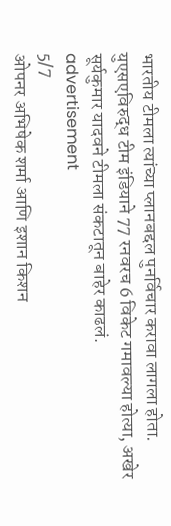भारतीय टीमला त्यांच्या प्लानबद्दल पुनर्विचार करावा लागला होता. युएसएविरुद्ध टीम इंडियाने 77 रनवरच 6 विकेट गमावल्या होत्या, अखेर सूर्यकुमार यादवने टीमला संकटातून बाहेर काढलं.
advertisement
5/7
ओपनर अभिषेक शर्मा आणि इशान किशन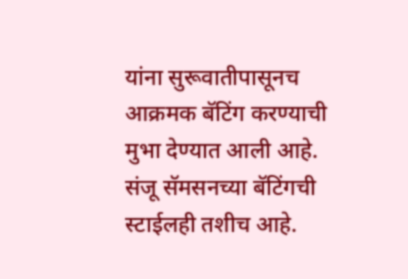यांना सुरूवातीपासूनच आक्रमक बॅटिंग करण्याची मुभा देण्यात आली आहे. संजू सॅमसनच्या बॅटिंगची स्टाईलही तशीच आहे.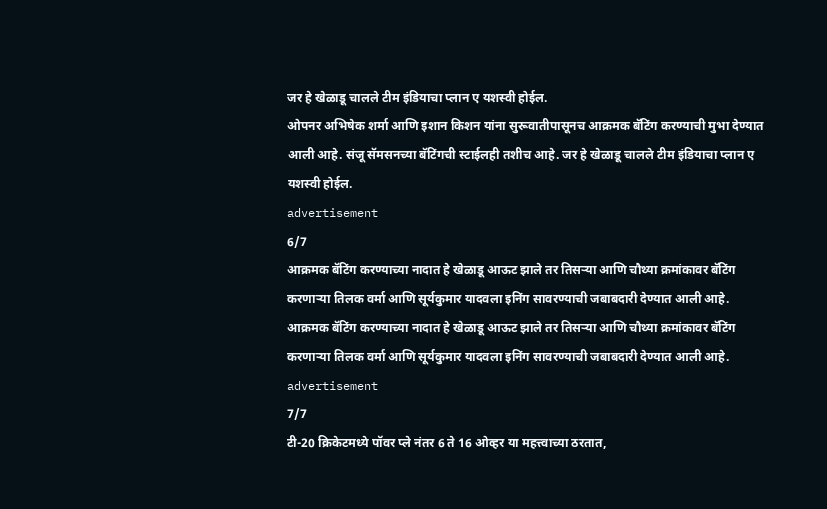जर हे खेळाडू चालले टीम इंडियाचा प्लान ए यशस्वी होईल.
ओपनर अभिषेक शर्मा आणि इशान किशन यांना सुरूवातीपासूनच आक्रमक बॅटिंग करण्याची मुभा देण्यात आली आहे. संजू सॅमसनच्या बॅटिंगची स्टाईलही तशीच आहे. जर हे खेळाडू चालले टीम इंडियाचा प्लान ए यशस्वी होईल.
advertisement
6/7
आक्रमक बॅटिंग करण्याच्या नादात हे खेळाडू आऊट झाले तर तिसऱ्या आणि चौथ्या क्रमांकावर बॅटिंग करणाऱ्या तिलक वर्मा आणि सूर्यकुमार यादवला इनिंग सावरण्याची जबाबदारी देण्यात आली आहे.
आक्रमक बॅटिंग करण्याच्या नादात हे खेळाडू आऊट झाले तर तिसऱ्या आणि चौथ्या क्रमांकावर बॅटिंग करणाऱ्या तिलक वर्मा आणि सूर्यकुमार यादवला इनिंग सावरण्याची जबाबदारी देण्यात आली आहे.
advertisement
7/7
टी-20 क्रिकेटमध्ये पॉवर प्ले नंतर 6 ते 16 ओव्हर या महत्त्वाच्या ठरतात,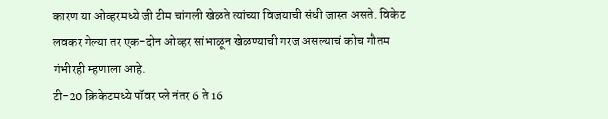कारण या ओव्हरमध्ये जी टीम चांगली खेळते त्यांच्या विजयाची संधी जास्त असते. विकेट लवकर गेल्या तर एक-दोन ओव्हर सांभाळून खेळण्याची गरज असल्याचं कोच गौतम गंभीरही म्हणाला आहे.
टी-20 क्रिकेटमध्ये पॉवर प्ले नंतर 6 ते 16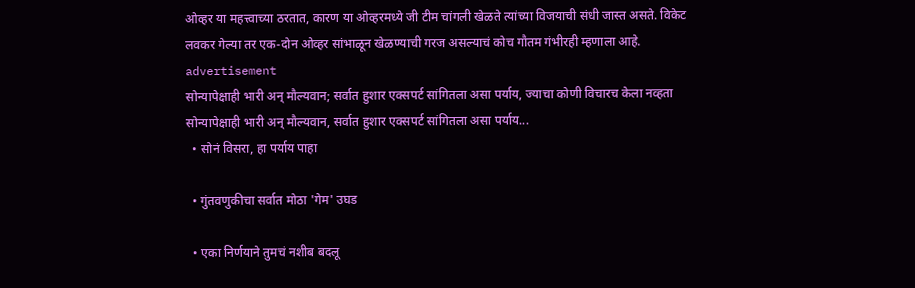ओव्हर या महत्त्वाच्या ठरतात, कारण या ओव्हरमध्ये जी टीम चांगली खेळते त्यांच्या विजयाची संधी जास्त असते. विकेट लवकर गेल्या तर एक-दोन ओव्हर सांभाळून खेळण्याची गरज असल्याचं कोच गौतम गंभीरही म्हणाला आहे.
advertisement
सोन्यापेक्षाही भारी अन् मौल्यवान; सर्वात हुशार एक्सपर्ट सांगितला असा पर्याय, ज्याचा कोणी विचारच केला नव्हता
सोन्यापेक्षाही भारी अन् मौल्यवान, सर्वात हुशार एक्सपर्ट सांगितला असा पर्याय...
  • सोनं विसरा, हा पर्याय पाहा

  • गुंतवणुकीचा सर्वात मोठा 'गेम' उघड

  • एका निर्णयाने तुमचं नशीब बदलू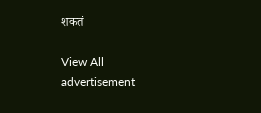शकतं

View All
advertisement